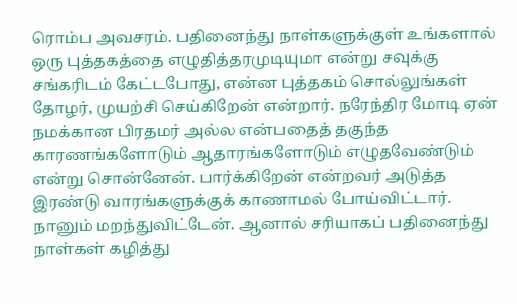ரொம்ப அவசரம். பதினைந்து நாள்களுக்குள் உங்களால் ஒரு புத்தகத்தை எழுதித்தரமுடியுமா என்று சவுக்கு சங்கரிடம் கேட்டபோது, என்ன புத்தகம் சொல்லுங்கள் தோழர், முயற்சி செய்கிறேன் என்றார். நரேந்திர மோடி ஏன் நமக்கான பிரதமர் அல்ல என்பதைத் தகுந்த காரணங்களோடும் ஆதாரங்களோடும் எழுதவேண்டும் என்று சொன்னேன். பார்க்கிறேன் என்றவர் அடுத்த இரண்டு வாரங்களுக்குக் காணாமல் போய்விட்டார்.
நானும் மறந்துவிட்டேன். ஆனால் சரியாகப் பதினைந்து நாள்கள் கழித்து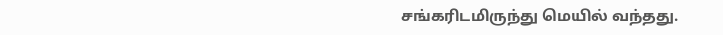சங்கரிடமிருந்து மெயில் வந்தது.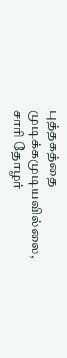புத்தகத்தை முடிக்கமுடியவில்லை, சாரி தோழர்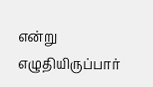என்று எழுதியிருப்பார்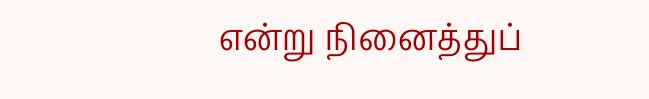என்று நினைத்துப்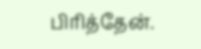பிரித்தேன்.